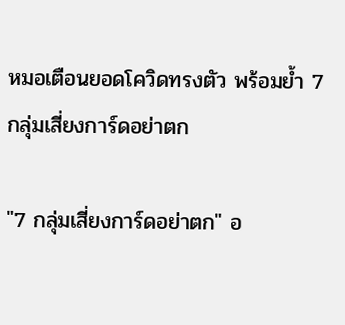หมอเตือนยอดโควิดทรงตัว พร้อมย้ำ 7 กลุ่มเสี่ยงการ์ดอย่าตก

"7 กลุ่มเสี่ยงการ์ดอย่าตก" อ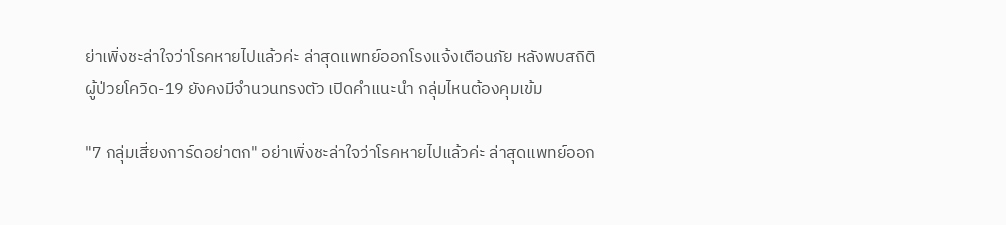ย่าเพิ่งชะล่าใจว่าโรคหายไปแล้วค่ะ ล่าสุดแพทย์ออกโรงแจ้งเตือนภัย หลังพบสถิติผู้ป่วยโควิด-19 ยังคงมีจำนวนทรงตัว เปิดคำแนะนำ กลุ่มไหนต้องคุมเข้ม

"7 กลุ่มเสี่ยงการ์ดอย่าตก" อย่าเพิ่งชะล่าใจว่าโรคหายไปแล้วค่ะ ล่าสุดแพทย์ออก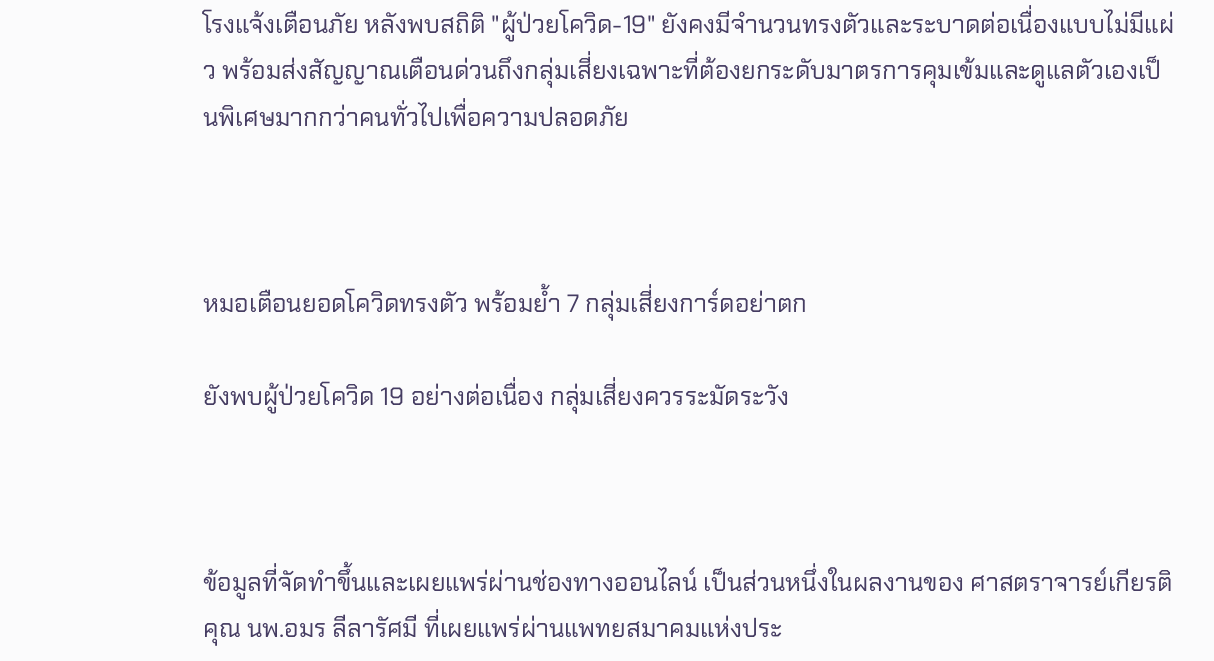โรงแจ้งเตือนภัย หลังพบสถิติ "ผู้ป่วยโควิด-19" ยังคงมีจำนวนทรงตัวและระบาดต่อเนื่องแบบไม่มีแผ่ว พร้อมส่งสัญญาณเตือนด่วนถึงกลุ่มเสี่ยงเฉพาะที่ต้องยกระดับมาตรการคุมเข้มและดูแลตัวเองเป็นพิเศษมากกว่าคนทั่วไปเพื่อความปลอดภัย



หมอเตือนยอดโควิดทรงตัว พร้อมย้ำ 7 กลุ่มเสี่ยงการ์ดอย่าตก

ยังพบผู้ป่วยโควิด 19 อย่างต่อเนื่อง กลุ่มเสี่ยงควรระมัดระวัง



ข้อมูลที่จัดทำขึ้นและเผยแพร่ผ่านช่องทางออนไลน์ เป็นส่วนหนึ่งในผลงานของ ศาสตราจารย์เกียรติคุณ นพ.อมร ลีลารัศมี ที่เผยแพร่ผ่านแพทยสมาคมแห่งประ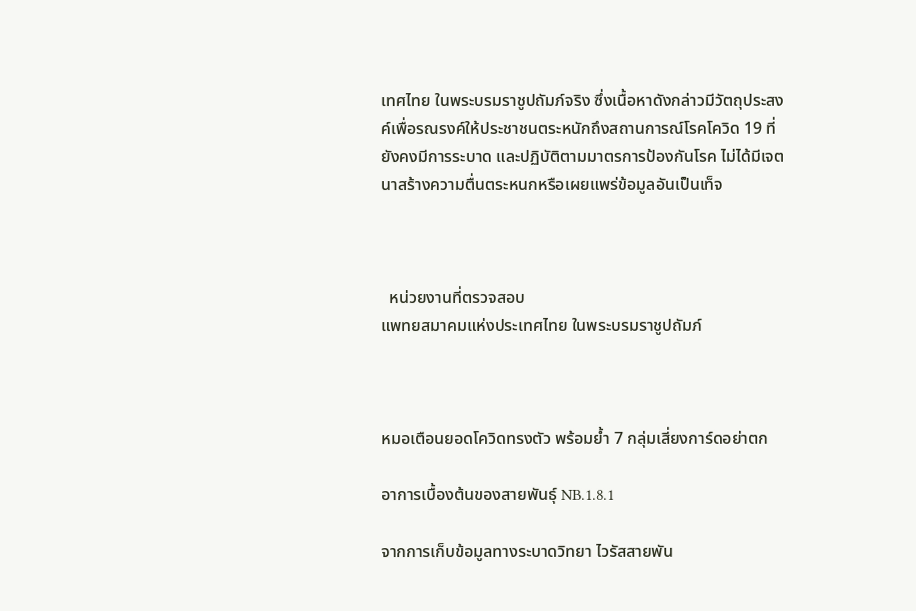เทศไทย ในพระบรมราชูปถัมภ์จริง ซึ่งเนื้อหาดังกล่าวมีวัตถุประสงค์เพื่อรณรงค์ให้ประชาชนตระหนักถึงสถานการณ์โรคโควิด 19 ที่ยังคงมีการระบาด และปฏิบัติตามมาตรการป้องกันโรค ไม่ได้มีเจตนาสร้างความตื่นตระหนกหรือเผยแพร่ข้อมูลอันเป็นเท็จ



  หน่วยงานที่ตรวจสอบ
แพทยสมาคมแห่งประเทศไทย ในพระบรมราชูปถัมภ์



หมอเตือนยอดโควิดทรงตัว พร้อมย้ำ 7 กลุ่มเสี่ยงการ์ดอย่าตก

อาการเบื้องต้นของสายพันธุ์ NB.1.8.1

จากการเก็บข้อมูลทางระบาดวิทยา ไวรัสสายพัน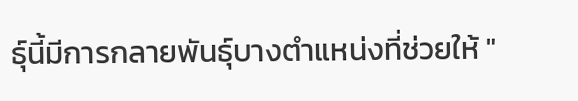ธุ์นี้มีการกลายพันธุ์บางตำแหน่งที่ช่วยให้ "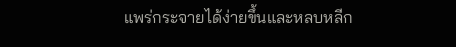แพร่กระจายได้ง่ายขึ้นและหลบหลีก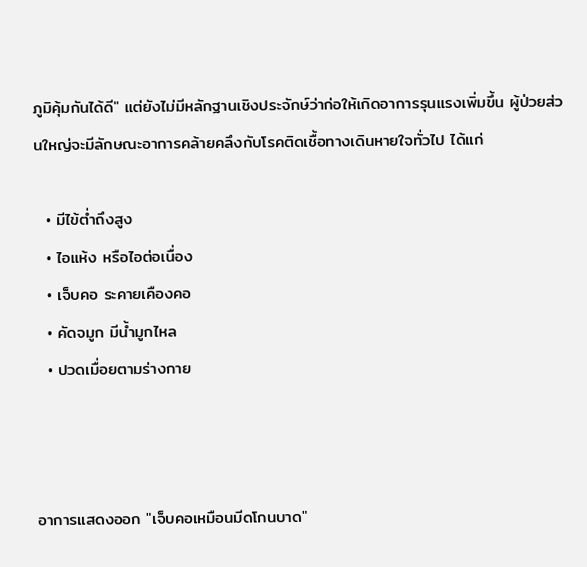ภูมิคุ้มกันได้ดี" แต่ยังไม่มีหลักฐานเชิงประจักษ์ว่าก่อให้เกิดอาการรุนแรงเพิ่มขึ้น ผู้ป่วยส่วนใหญ่จะมีลักษณะอาการคล้ายคลึงกับโรคติดเชื้อทางเดินหายใจทั่วไป ได้แก่

  • มีไข้ต่ำถึงสูง
  • ไอแห้ง หรือไอต่อเนื่อง
  • เจ็บคอ ระคายเคืองคอ
  • คัดจมูก มีน้ำมูกไหล
  • ปวดเมื่อยตามร่างกาย



อาการแสดงออก "เจ็บคอเหมือนมีดโกนบาด"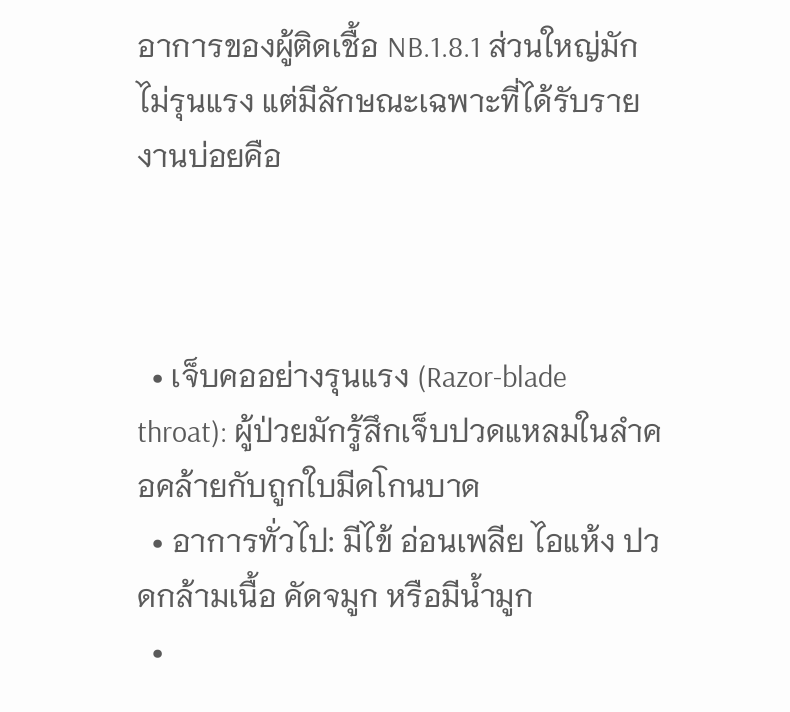อาการของผู้ติดเชื้อ NB.1.8.1 ส่วนใหญ่มักไม่รุนแรง แต่มีลักษณะเฉพาะที่ได้รับรายงานบ่อยคือ



  • เจ็บคออย่างรุนแรง (Razor-blade throat): ผู้ป่วยมักรู้สึกเจ็บปวดแหลมในลำคอคล้ายกับถูกใบมีดโกนบาด
  • อาการทั่วไป: มีไข้ อ่อนเพลีย ไอแห้ง ปวดกล้ามเนื้อ คัดจมูก หรือมีน้ำมูก
  •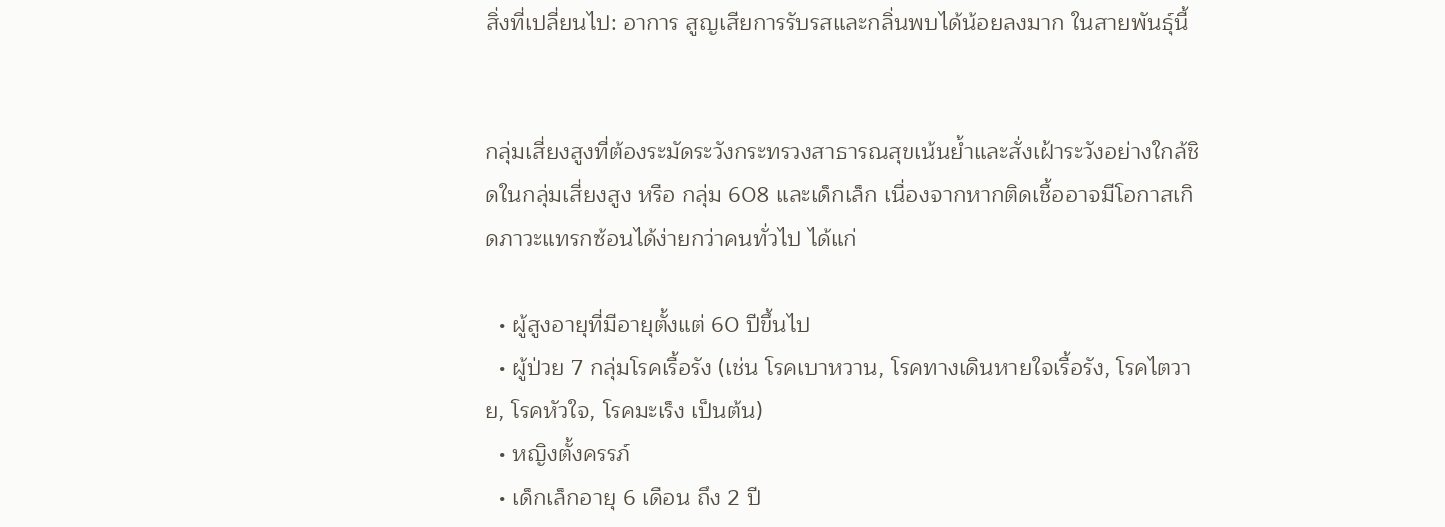สิ่งที่เปลี่ยนไป: อาการ สูญเสียการรับรสและกลิ่นพบได้น้อยลงมาก ในสายพันธุ์นี้


กลุ่มเสี่ยงสูงที่ต้องระมัดระวังกระทรวงสาธารณสุขเน้นย้ำและสั่งเฝ้าระวังอย่างใกล้ชิดในกลุ่มเสี่ยงสูง หรือ กลุ่ม 608 และเด็กเล็ก เนื่องจากหากติดเชื้ออาจมีโอกาสเกิดภาวะแทรกซ้อนได้ง่ายกว่าคนทั่วไป ได้แก่

  • ผู้สูงอายุที่มีอายุตั้งแต่ 60 ปีขึ้นไป
  • ผู้ป่วย 7 กลุ่มโรคเรื้อรัง (เช่น โรคเบาหวาน, โรคทางเดินหายใจเรื้อรัง, โรคไตวาย, โรคหัวใจ, โรคมะเร็ง เป็นต้น)
  • หญิงตั้งครรภ์
  • เด็กเล็กอายุ 6 เดือน ถึง 2 ปี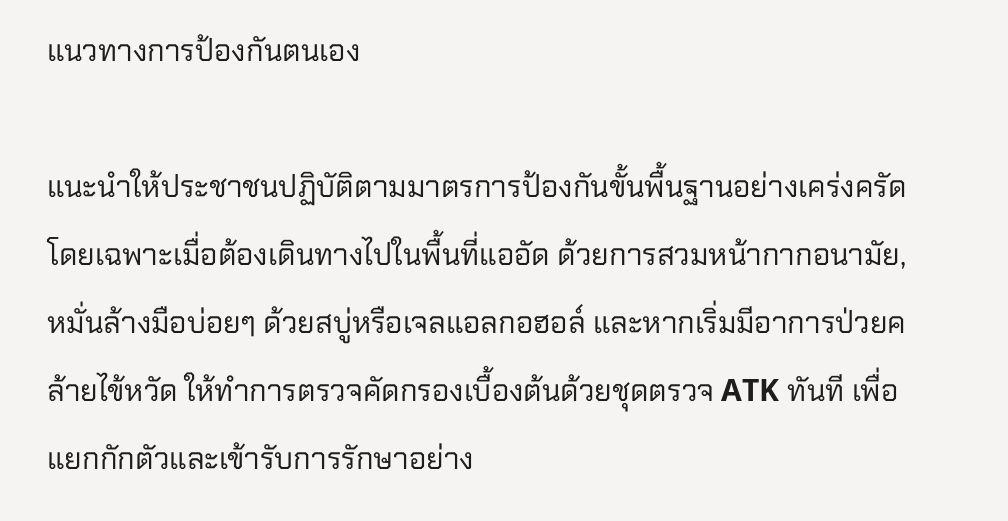แนวทางการป้องกันตนเอง

แนะนำให้ประชาชนปฏิบัติตามมาตรการป้องกันขั้นพื้นฐานอย่างเคร่งครัด โดยเฉพาะเมื่อต้องเดินทางไปในพื้นที่แออัด ด้วยการสวมหน้ากากอนามัย, หมั่นล้างมือบ่อยๆ ด้วยสบู่หรือเจลแอลกอฮอล์ และหากเริ่มมีอาการป่วยคล้ายไข้หวัด ให้ทำการตรวจคัดกรองเบื้องต้นด้วยชุดตรวจ ATK ทันที เพื่อแยกกักตัวและเข้ารับการรักษาอย่าง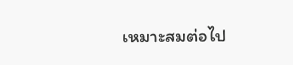เหมาะสมต่อไป